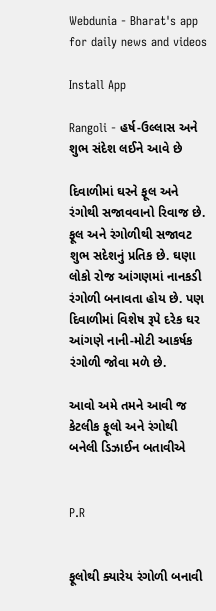Webdunia - Bharat's app for daily news and videos

Install App

Rangoli - હર્ષ-ઉલ્લાસ અને શુભ સંદેશ લઈને આવે છે

દિવાળીમાં ઘરને ફૂલ અને રંગોથી સજાવવાનો રિવાજ છે. ફૂલ અને રંગોળીથી સજાવટ શુભ સદેશનું પ્રતિક છે. ઘણા લોકો રોજ આંગણમાં નાનકડી રંગોળી બનાવતા હોય છે. પણ દિવાળીમાં વિશેષ રૂપે દરેક ઘર આંગણે નાની-મોટી આકર્ષક રંગોળી જોવા મળે છે.

આવો અમે તમને આવી જ કેટલીક ફૂલો અને રંગોથી બનેલી ડિઝાઈન બતાવીએ


P.R


ફૂલોથી ક્યારેય રંગોળી બનાવી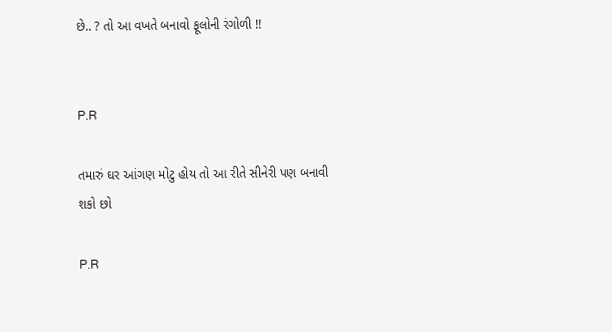છે.. ? તો આ વખતે બનાવો ફૂલોની રંગોળી !!


P.R

તમારું ઘર આંગણ મોટુ હોય તો આ રીતે સીનેરી પણ બનાવી શકો છો

P.R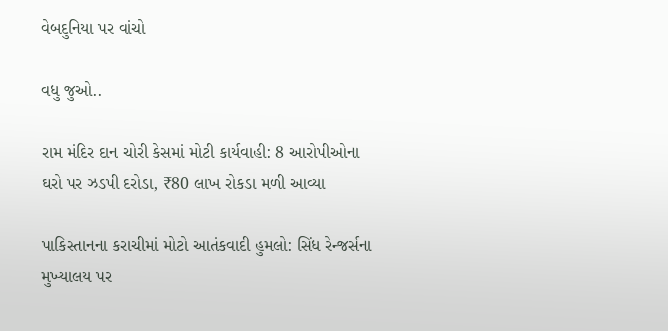વેબદુનિયા પર વાંચો

વધુ જુઓ..

રામ મંદિર દાન ચોરી કેસમાં મોટી કાર્યવાહી: 8 આરોપીઓના ઘરો પર ઝડપી દરોડા, ₹80 લાખ રોકડા મળી આવ્યા

પાકિસ્તાનના કરાચીમાં મોટો આતંકવાદી હુમલો: સિંધ રેન્જર્સના મુખ્યાલય પર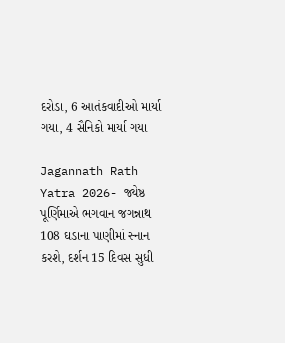દરોડા, 6 આતંકવાદીઓ માર્યા ગયા, 4 સૈનિકો માર્યા ગયા

Jagannath Rath Yatra 2026- જ્યેષ્ઠ પૂર્ણિમાએ ભગવાન જગન્નાથ 108 ઘડાના પાણીમાં સ્નાન કરશે, દર્શન 15 દિવસ સુધી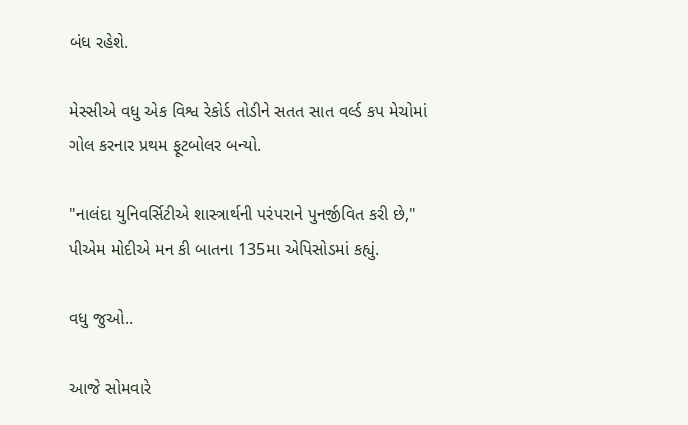બંધ રહેશે.

મેસ્સીએ વધુ એક વિશ્વ રેકોર્ડ તોડીને સતત સાત વર્લ્ડ કપ મેચોમાં ગોલ કરનાર પ્રથમ ફૂટબોલર બન્યો.

"નાલંદા યુનિવર્સિટીએ શાસ્ત્રાર્થની પરંપરાને પુનર્જીવિત કરી છે," પીએમ મોદીએ મન કી બાતના 135મા એપિસોડમાં કહ્યું.

વધુ જુઓ..

આજે સોમવારે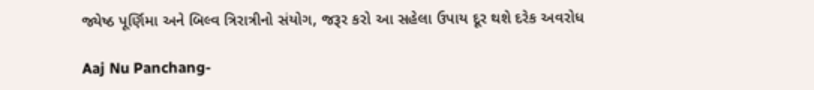જ્યેષ્ઠ પૂર્ણિમા અને બિલ્વ ત્રિરાત્રીનો સંયોગ, જરૂર કરો આ સહેલા ઉપાય દૂર થશે દરેક અવરોધ

Aaj Nu Panchang-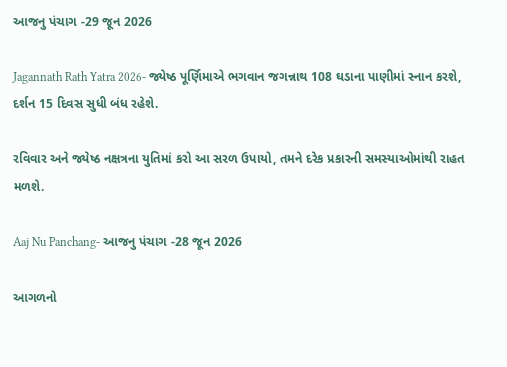આજનુ પંચાગ -29 જૂન 2026

Jagannath Rath Yatra 2026- જ્યેષ્ઠ પૂર્ણિમાએ ભગવાન જગન્નાથ 108 ઘડાના પાણીમાં સ્નાન કરશે, દર્શન 15 દિવસ સુધી બંધ રહેશે.

રવિવાર અને જ્યેષ્ઠ નક્ષત્રના યુતિમાં કરો આ સરળ ઉપાયો, તમને દરેક પ્રકારની સમસ્યાઓમાંથી રાહત મળશે.

Aaj Nu Panchang- આજનુ પંચાગ -28 જૂન 2026

આગળનો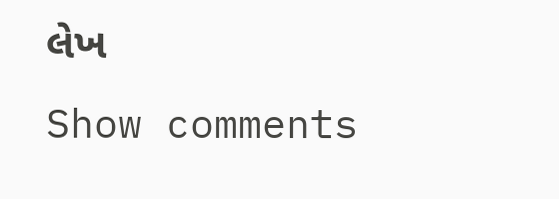લેખ
Show comments